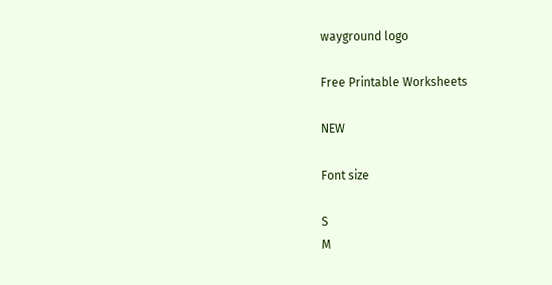wayground logo

Free Printable Worksheets

NEW

Font size

S
M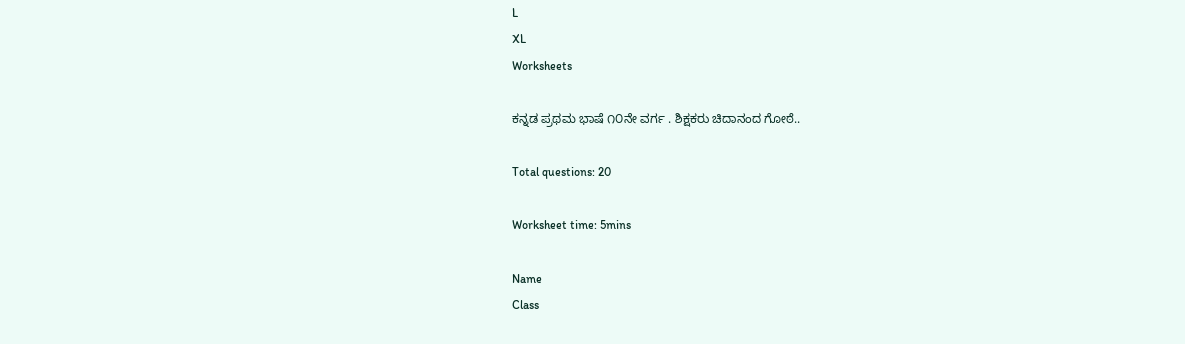L
XL
Worksheets

ಕನ್ನಡ ಪ್ರಥಮ ಭಾಷೆ ೧೦ನೇ ವರ್ಗ . ಶಿಕ್ಷಕರು ಚಿದಾನಂದ ಗೋಠೆ..

Total questions: 20

Worksheet time: 5mins

Name
Class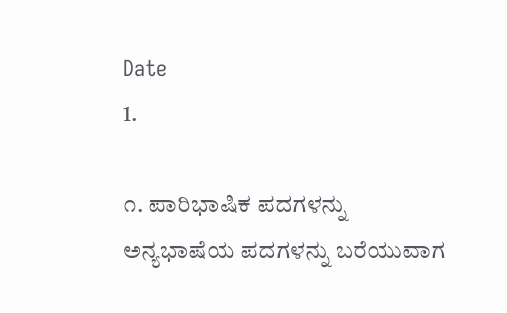Date
1.

೧. ಪಾರಿಭಾಷಿಕ ಪದಗಳನ್ನು ಅನ್ಯಭಾಷೆಯ ಪದಗಳನ್ನು ಬರೆಯುವಾಗ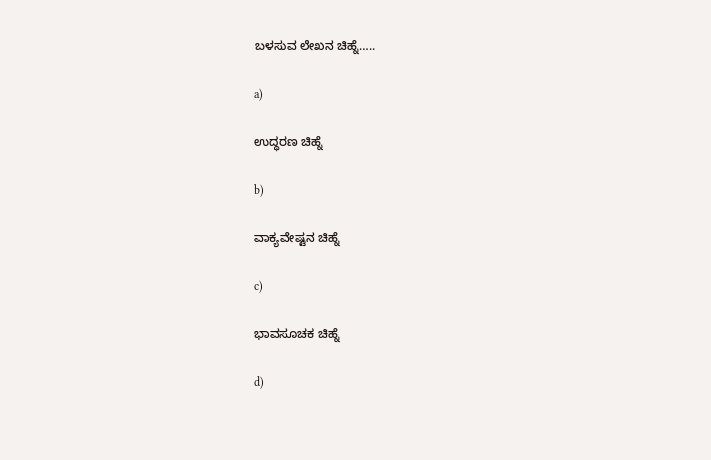ಬಳಸುವ ಲೇಖನ ಚಿಹ್ನೆ…..

a)

ಉದ್ಧರಣ ಚಿಹ್ನೆ

b)

ವಾಕ್ಯವೇಷ್ಟನ ಚಿಹ್ನೆ

c)

ಭಾವಸೂಚಕ ಚಿಹ್ನೆ

d)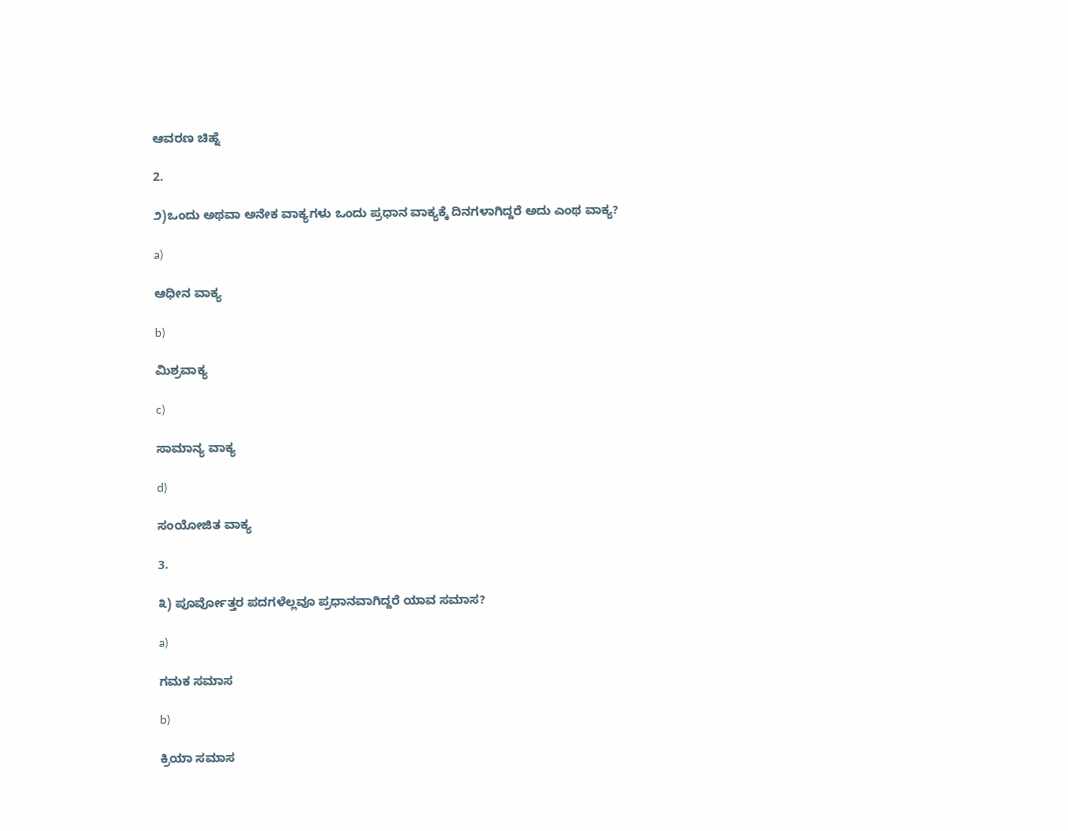ಆವರಣ ಚಿಹ್ನೆ

2.

೨)ಒಂದು ಅಥವಾ ಅನೇಕ ವಾಕ್ಯಗಳು ಒಂದು ಪ್ರಧಾನ ವಾಕ್ಯಕ್ಕೆ ದಿನಗಳಾಗಿದ್ದರೆ ಅದು ಎಂಥ ವಾಕ್ಯ?

a)

ಆಧೀನ ವಾಕ್ಯ

b)

ಮಿಶ್ರವಾಕ್ಯ

c)

ಸಾಮಾನ್ಯ ವಾಕ್ಯ

d)

ಸಂಯೋಜಿತ ವಾಕ್ಯ

3.

೩) ಪೂರ್ವೋತ್ತರ ಪದಗಳೆಲ್ಲವೂ ಪ್ರಧಾನವಾಗಿದ್ದರೆ ಯಾವ ಸಮಾಸ?

a)

ಗಮಕ ಸಮಾಸ

b)

ಕ್ರಿಯಾ ಸಮಾಸ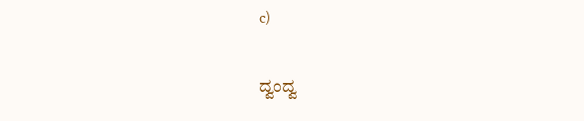c)

ದ್ವಂದ್ವ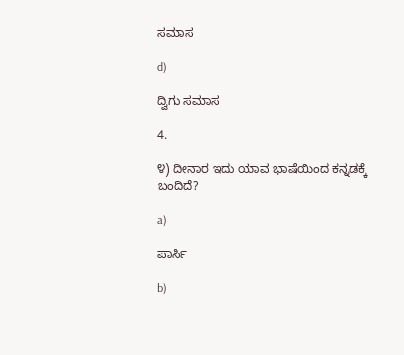ಸಮಾಸ

d)

ದ್ವಿಗು ಸಮಾಸ

4.

೪) ದೀನಾರ ಇದು ಯಾವ ಭಾಷೆಯಿಂದ ಕನ್ನಡಕ್ಕೆ ಬಂದಿದೆ?

a)

ಪಾರ್ಸಿ

b)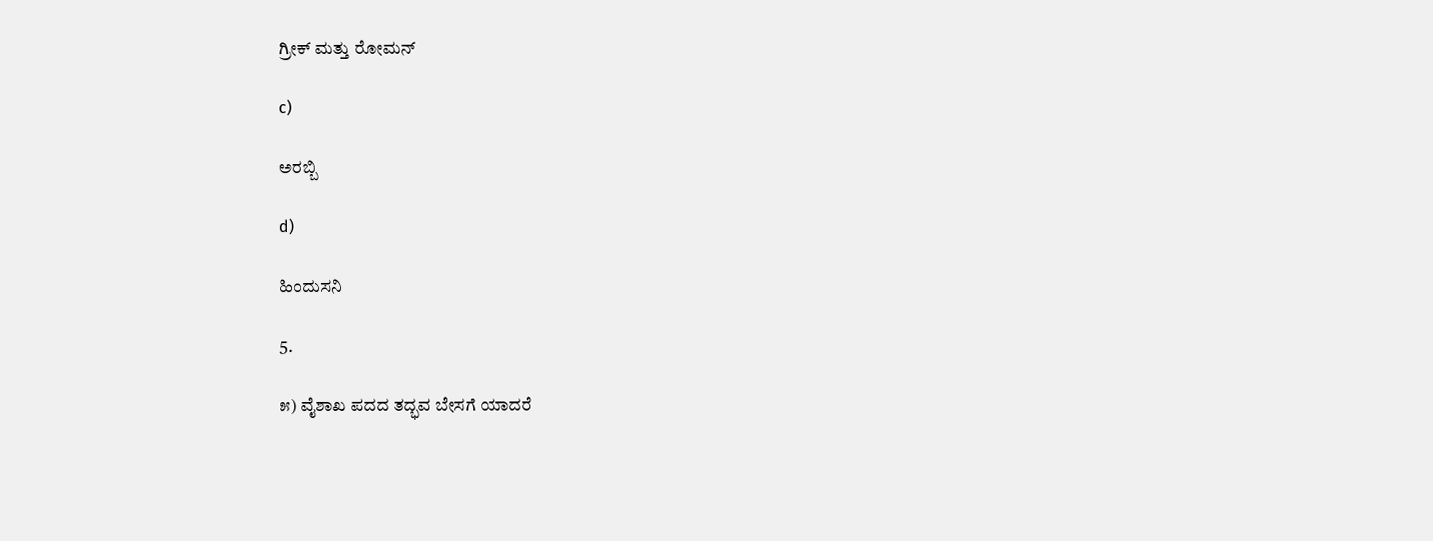ಗ್ರೀಕ್ ಮತ್ತು ರೋಮನ್

c)

ಅರಬ್ಬಿ

d)

ಹಿಂದುಸನಿ

5.

೫) ವೈಶಾಖ ಪದದ ತದ್ಭವ ಬೇಸಗೆ ಯಾದರೆ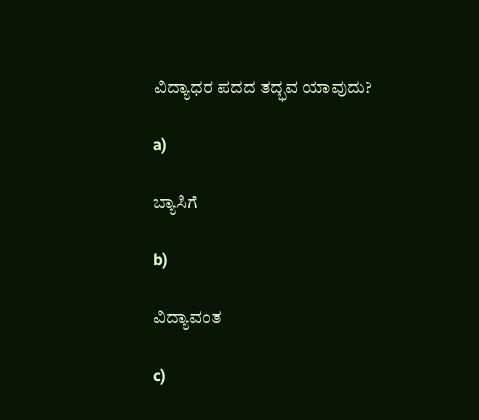ವಿದ್ಯಾಧರ ಪದದ ತದ್ಭವ ಯಾವುದು?

a)

ಬ್ಯಾಸಿಗೆ

b)

ವಿದ್ಯಾವಂತ

c)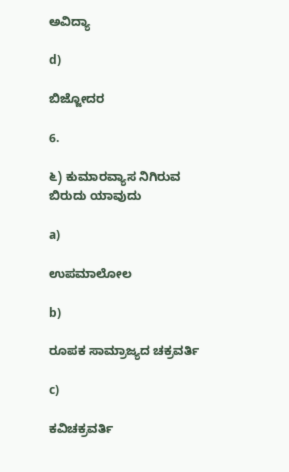ಅವಿದ್ಯಾ

d)

ಬಿಜ್ಜೋದರ

6.

೬) ಕುಮಾರವ್ಯಾಸ ನಿಗಿರುವ ಬಿರುದು ಯಾವುದು

a)

ಉಪಮಾಲೋಲ

b)

ರೂಪಕ ಸಾಮ್ರಾಜ್ಯದ ಚಕ್ರವರ್ತಿ

c)

ಕವಿಚಕ್ರವರ್ತಿ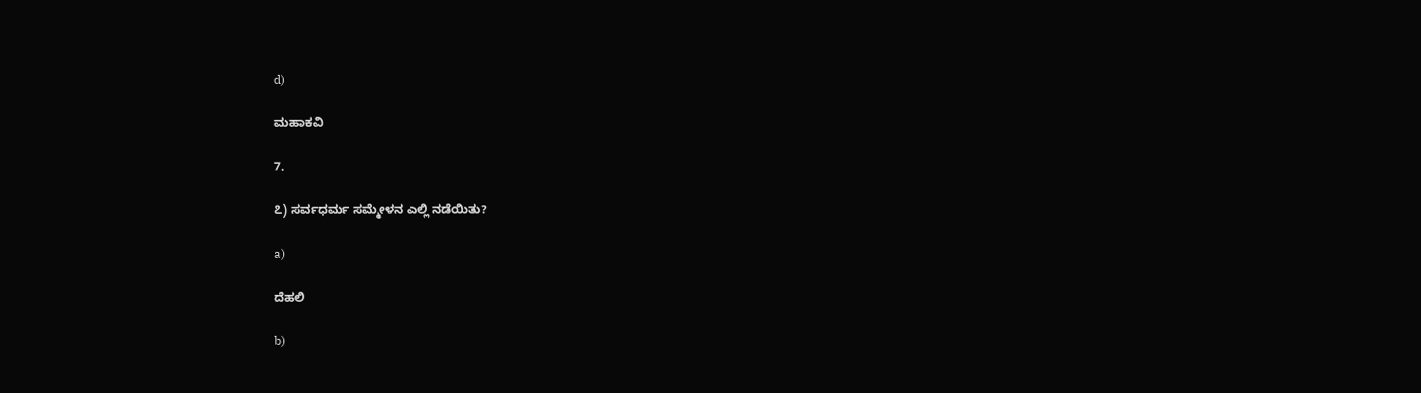d)

ಮಹಾಕವಿ

7.

೭) ಸರ್ವಧರ್ಮ ಸಮ್ಮೇಳನ ಎಲ್ಲಿ ನಡೆಯಿತು?

a)

ದೆಹಲಿ

b)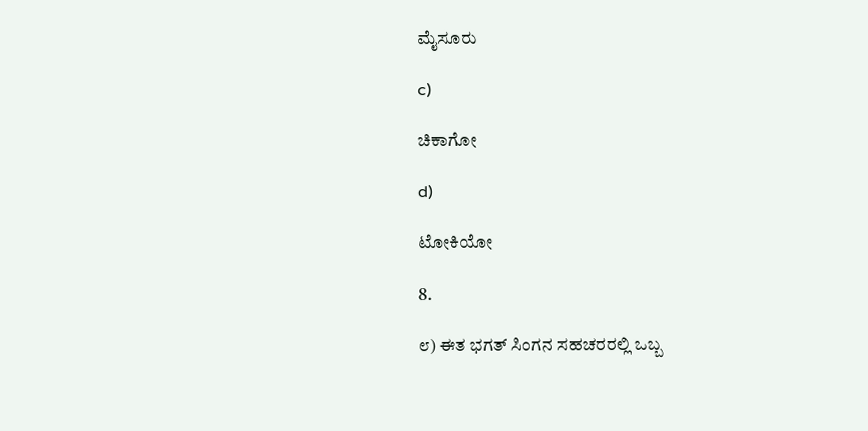ಮೈಸೂರು

c)

ಚಿಕಾಗೋ

d)

ಟೋಕಿಯೋ

8.

೮) ಈತ ಭಗತ್ ಸಿಂಗನ ಸಹಚರರಲ್ಲಿ ಒಬ್ಬ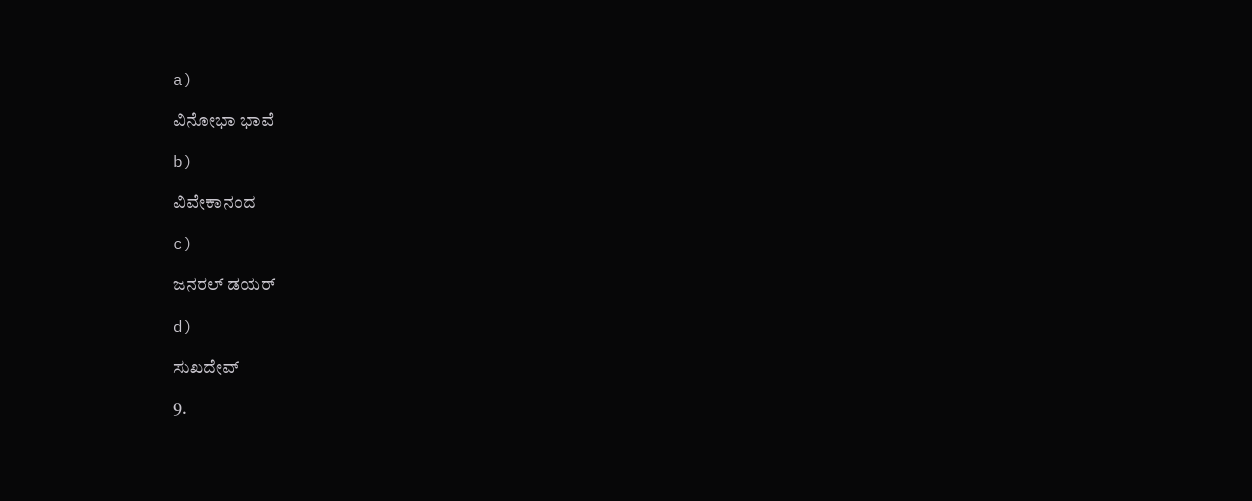a)

ವಿನೋಭಾ ಭಾವೆ

b)

ವಿವೇಕಾನಂದ

c)

ಜನರಲ್ ಡಯರ್

d)

ಸುಖದೇವ್

9.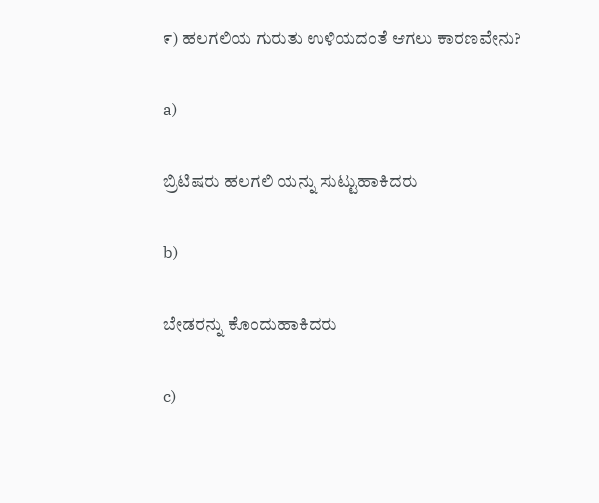೯) ಹಲಗಲಿಯ ಗುರುತು ಉಳಿಯದಂತೆ ಆಗಲು ಕಾರಣವೇನು?

a)

ಬ್ರಿಟಿಷರು ಹಲಗಲಿ ಯನ್ನು ಸುಟ್ಟುಹಾಕಿದರು

b)

ಬೇಡರನ್ನು ಕೊಂದುಹಾಕಿದರು

c)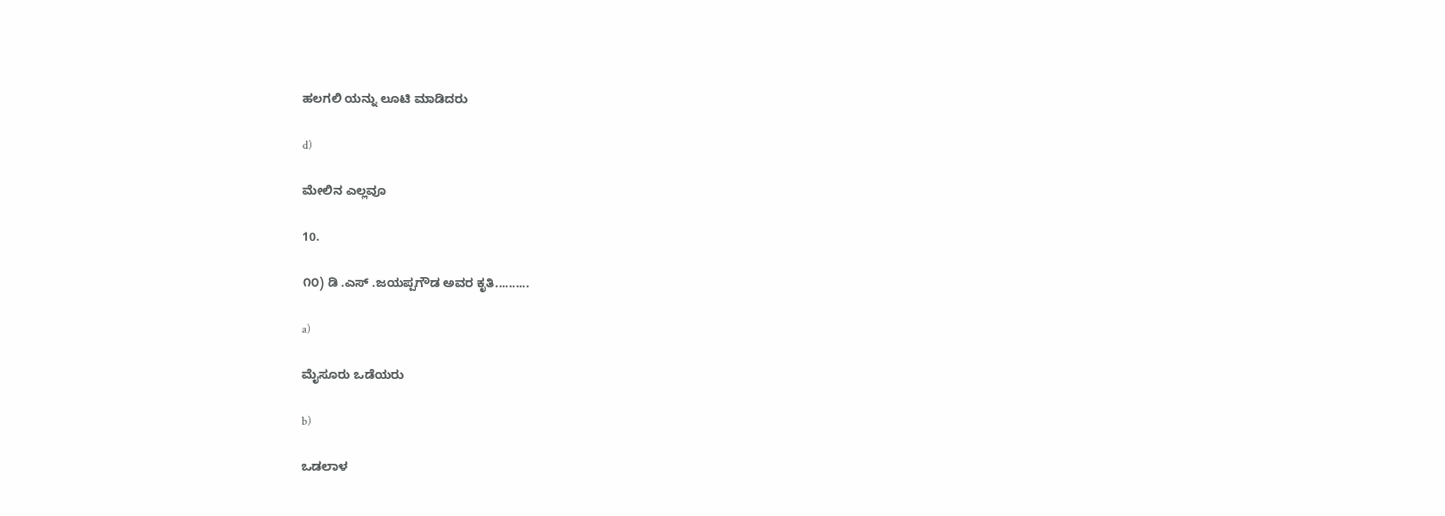ಹಲಗಲಿ ಯನ್ನು ಲೂಟಿ ಮಾಡಿದರು

d)

ಮೇಲಿನ ಎಲ್ಲವೂ

10.

೧೦) ಡಿ .ಎಸ್ .ಜಯಪ್ಪಗೌಡ ಅವರ ಕೃತಿ..........

a)

ಮೈಸೂರು ಒಡೆಯರು

b)

ಒಡಲಾಳ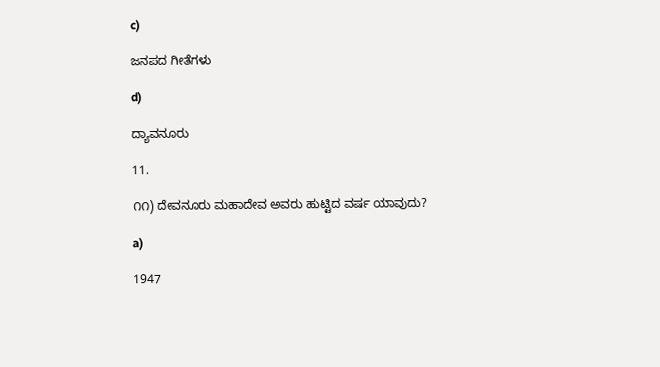c)

ಜನಪದ ಗೀತೆಗಳು

d)

ದ್ಯಾವನೂರು

11.

೧೧) ದೇವನೂರು ಮಹಾದೇವ ಅವರು ಹುಟ್ಟಿದ ವರ್ಷ ಯಾವುದು?

a)

1947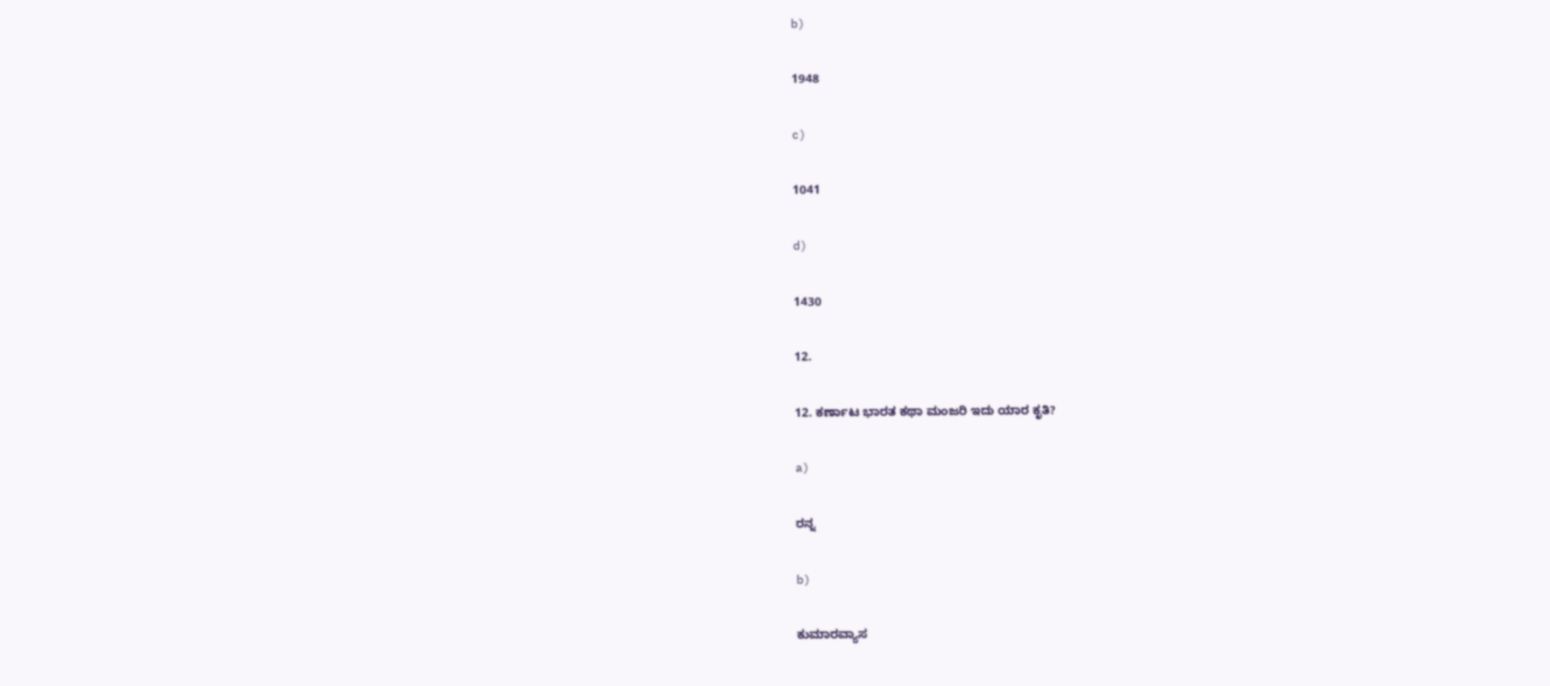b)

1948

c)

1041

d)

1430

12.

12. ಕರ್ಣಾಟ ಭಾರತ ಕಥಾ ಮಂಜರಿ ಇದು ಯಾರ ಕೃತಿ?

a)

ರನ್ನ

b)

ಕುಮಾರವ್ಯಾಸ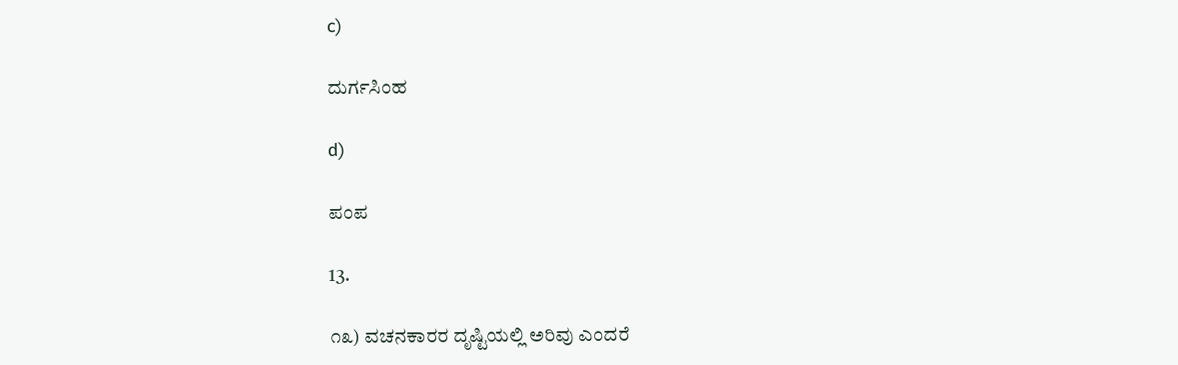c)

ದುರ್ಗಸಿಂಹ

d)

ಪಂಪ

13.

೧೩) ವಚನಕಾರರ ದೃಷ್ಟಿಯಲ್ಲಿ ಅರಿವು ಎಂದರೆ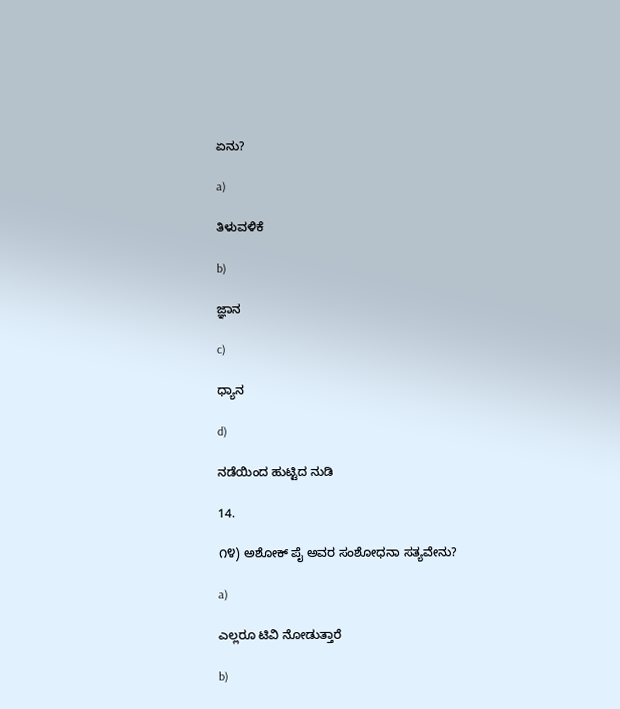ಏನು?

a)

ತಿಳುವಳಿಕೆ

b)

ಜ್ಞಾನ

c)

ಧ್ಯಾನ

d)

ನಡೆಯಿಂದ ಹುಟ್ಟಿದ ನುಡಿ

14.

೧೪) ಅಶೋಕ್ ಪೈ ಅವರ ಸಂಶೋಧನಾ ಸತ್ಯವೇನು?

a)

ಎಲ್ಲರೂ ಟಿವಿ ನೋಡುತ್ತಾರೆ

b)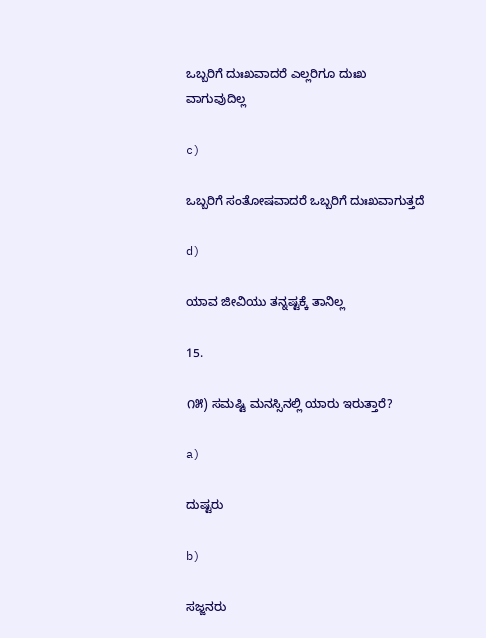ಒಬ್ಬರಿಗೆ ದುಃಖವಾದರೆ ಎಲ್ಲರಿಗೂ ದುಃಖ ವಾಗುವುದಿಲ್ಲ

c)

ಒಬ್ಬರಿಗೆ ಸಂತೋಷವಾದರೆ ಒಬ್ಬರಿಗೆ ದುಃಖವಾಗುತ್ತದೆ

d)

ಯಾವ ಜೀವಿಯು ತನ್ನಷ್ಟಕ್ಕೆ ತಾನಿಲ್ಲ

15.

೧೫) ಸಮಷ್ಟಿ ಮನಸ್ಸಿನಲ್ಲಿ ಯಾರು ಇರುತ್ತಾರೆ?

a)

ದುಷ್ಟರು

b)

ಸಜ್ಜನರು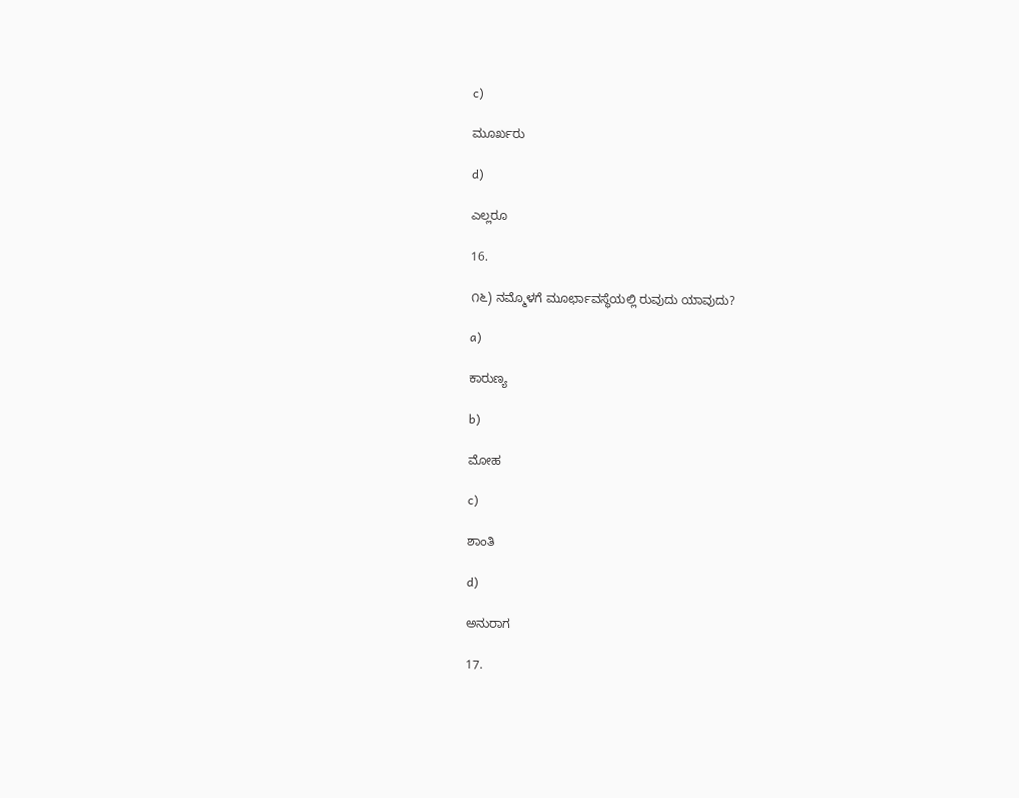c)

ಮೂರ್ಖರು

d)

ಎಲ್ಲರೂ

16.

೧೬) ನಮ್ಮೊಳಗೆ ಮೂರ್ಛಾವಸ್ಥೆಯಲ್ಲಿ ರುವುದು ಯಾವುದು?

a)

ಕಾರುಣ್ಯ

b)

ಮೋಹ

c)

ಶಾಂತಿ

d)

ಅನುರಾಗ

17.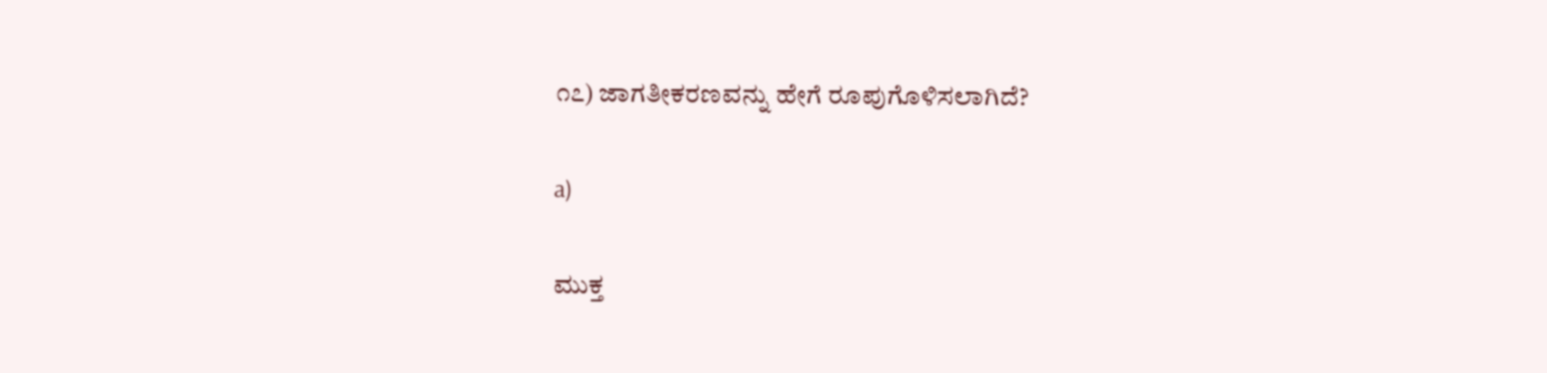೧೭) ಜಾಗತೀಕರಣವನ್ನು ಹೇಗೆ ರೂಪುಗೊಳಿಸಲಾಗಿದೆ?

a)

ಮುಕ್ತ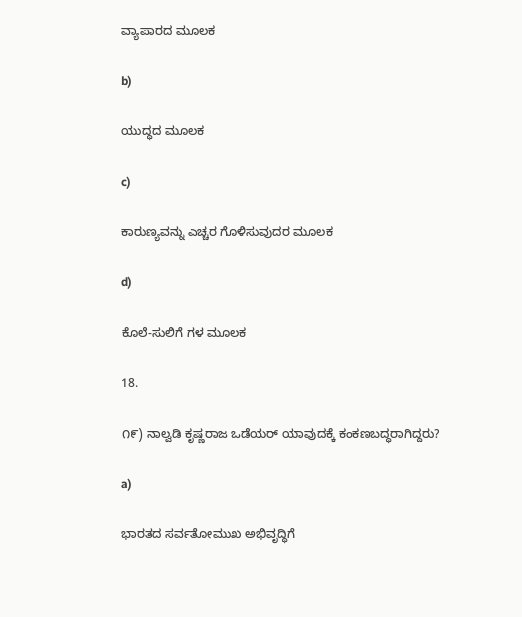ವ್ಯಾಪಾರದ ಮೂಲಕ

b)

ಯುದ್ಧದ ಮೂಲಕ

c)

ಕಾರುಣ್ಯವನ್ನು ಎಚ್ಚರ ಗೊಳಿಸುವುದರ ಮೂಲಕ

d)

ಕೊಲೆ-ಸುಲಿಗೆ ಗಳ ಮೂಲಕ

18.

೧೯) ನಾಲ್ವಡಿ ಕೃಷ್ಣರಾಜ ಒಡೆಯರ್ ಯಾವುದಕ್ಕೆ ಕಂಕಣಬದ್ಧರಾಗಿದ್ದರು?

a)

ಭಾರತದ ಸರ್ವತೋಮುಖ ಅಭಿವೃದ್ಧಿಗೆ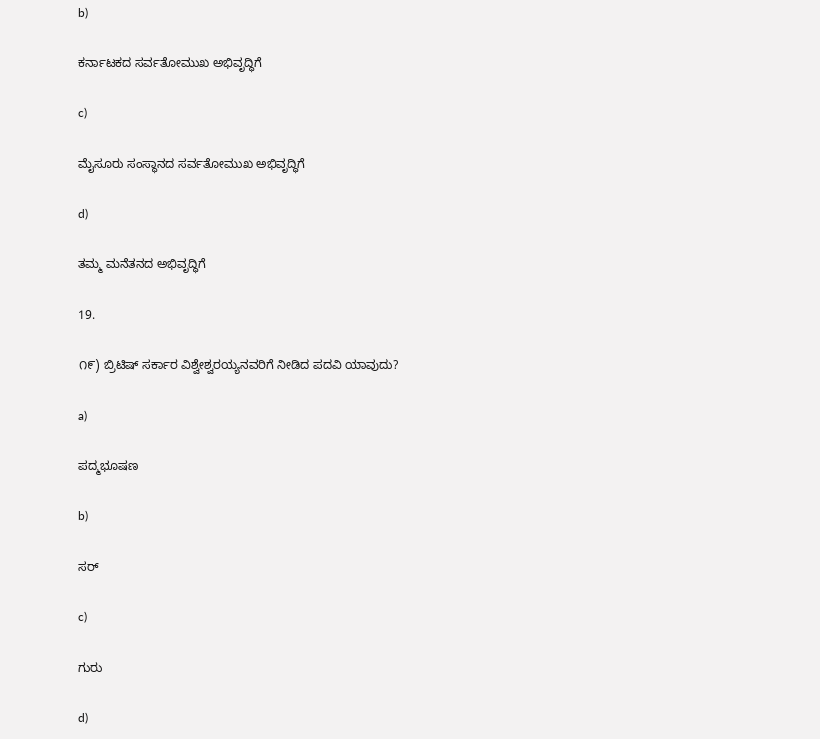b)

ಕರ್ನಾಟಕದ ಸರ್ವತೋಮುಖ ಅಭಿವೃದ್ಧಿಗೆ

c)

ಮೈಸೂರು ಸಂಸ್ಥಾನದ ಸರ್ವತೋಮುಖ ಅಭಿವೃದ್ಧಿಗೆ

d)

ತಮ್ಮ ಮನೆತನದ ಅಭಿವೃದ್ಧಿಗೆ

19.

೧೯) ಬ್ರಿಟಿಷ್ ಸರ್ಕಾರ ವಿಶ್ವೇಶ್ವರಯ್ಯನವರಿಗೆ ನೀಡಿದ ಪದವಿ ಯಾವುದು?

a)

ಪದ್ಮಭೂಷಣ

b)

ಸರ್

c)

ಗುರು

d)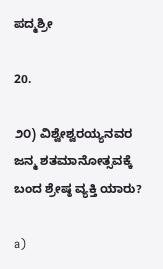ಪದ್ಮಶ್ರೀ

20.

೨೦) ವಿಶ್ವೇಶ್ವರಯ್ಯನವರ ಜನ್ಮ ಶತಮಾನೋತ್ಸವಕ್ಕೆ ಬಂದ ಶ್ರೇಷ್ಠ ವ್ಯಕ್ತಿ ಯಾರು?

a)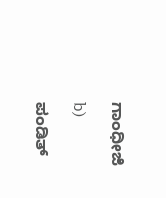ಗಾಂಧೀಜಿ

b)

ಪಂಡಿತ್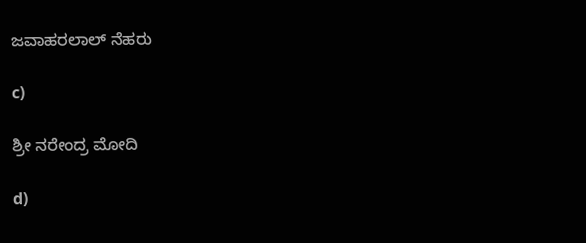ಜವಾಹರಲಾಲ್ ನೆಹರು

c)

ಶ್ರೀ ನರೇಂದ್ರ ಮೋದಿ

d)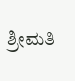ಶ್ರೀಮತಿ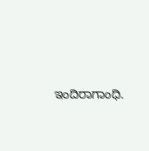ಇಂದಿರಾಗಾಂಧಿ.